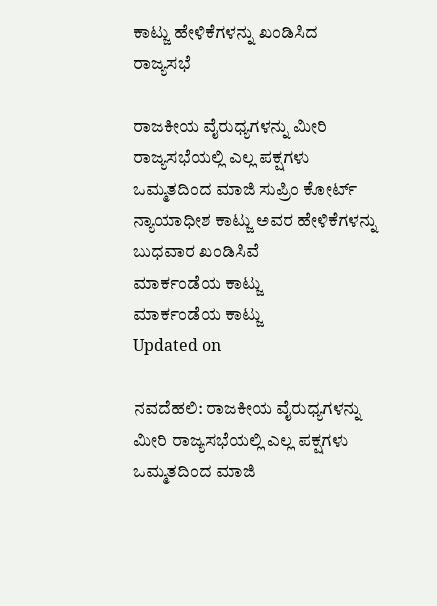ಕಾಟ್ಜು ಹೇಳಿಕೆಗಳನ್ನು ಖಂಡಿಸಿದ ರಾಜ್ಯಸಭೆ

ರಾಜಕೀಯ ವೈರುಧ್ಯಗಳನ್ನು ಮೀರಿ ರಾಜ್ಯಸಭೆಯಲ್ಲಿ ಎಲ್ಲ ಪಕ್ಷಗಳು ಒಮ್ಮತದಿಂದ ಮಾಜಿ ಸುಪ್ರಿಂ ಕೋರ್ಟ್ ನ್ಯಾಯಾಧೀಶ ಕಾಟ್ಜು ಅವರ ಹೇಳಿಕೆಗಳನ್ನು ಬುಧವಾರ ಖಂಡಿಸಿವೆ
ಮಾರ್ಕಂಡೆಯ ಕಾಟ್ಜು
ಮಾರ್ಕಂಡೆಯ ಕಾಟ್ಜು
Updated on

ನವದೆಹಲಿ: ರಾಜಕೀಯ ವೈರುಧ್ಯಗಳನ್ನು ಮೀರಿ ರಾಜ್ಯಸಭೆಯಲ್ಲಿ ಎಲ್ಲ ಪಕ್ಷಗಳು ಒಮ್ಮತದಿಂದ ಮಾಜಿ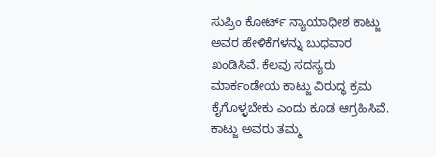ಸುಪ್ರಿಂ ಕೋರ್ಟ್ ನ್ಯಾಯಾಧೀಶ ಕಾಟ್ಜು ಅವರ ಹೇಳಿಕೆಗಳನ್ನು ಬುಧವಾರ ಖಂಡಿಸಿವೆ. ಕೆಲವು ಸದಸ್ಯರು ಮಾರ್ಕಂಡೇಯ ಕಾಟ್ಜು ವಿರುದ್ಧ ಕ್ರಮ ಕೈಗೊಳ್ಳಬೇಕು ಎಂದು ಕೂಡ ಆಗ್ರಹಿಸಿವೆ. ಕಾಟ್ಜು ಅವರು ತಮ್ಮ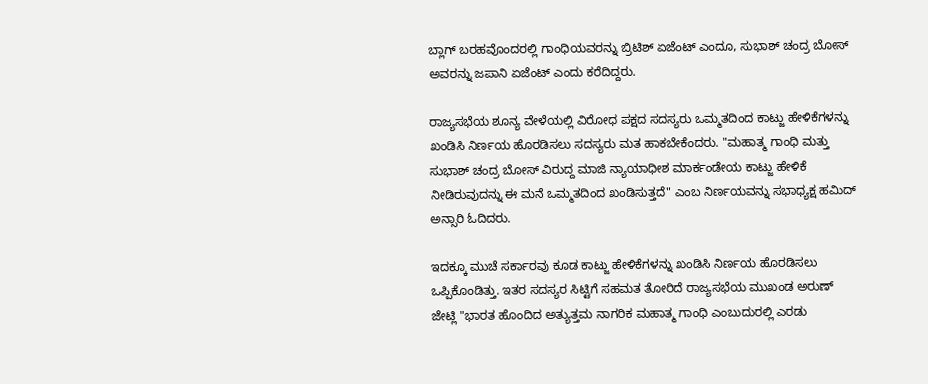ಬ್ಲಾಗ್ ಬರಹವೊಂದರಲ್ಲಿ ಗಾಂಧಿಯವರನ್ನು ಬ್ರಿಟಿಶ್ ಏಜೆಂಟ್ ಎಂದೂ, ಸುಭಾಶ್ ಚಂದ್ರ ಬೋಸ್ ಅವರನ್ನು ಜಪಾನಿ ಏಜೆಂಟ್ ಎಂದು ಕರೆದಿದ್ದರು.

ರಾಜ್ಯಸಭೆಯ ಶೂನ್ಯ ವೇಳೆಯಲ್ಲಿ ವಿರೋಧ ಪಕ್ಷದ ಸದಸ್ಯರು ಒಮ್ಮತದಿಂದ ಕಾಟ್ಜು ಹೇಳಿಕೆಗಳನ್ನು ಖಂಡಿಸಿ ನಿರ್ಣಯ ಹೊರಡಿಸಲು ಸದಸ್ಯರು ಮತ ಹಾಕಬೇಕೆಂದರು. "ಮಹಾತ್ಮ ಗಾಂಧಿ ಮತ್ತು ಸುಭಾಶ್ ಚಂದ್ರ ಬೋಸ್ ವಿರುದ್ದ ಮಾಜಿ ನ್ಯಾಯಾಧೀಶ ಮಾರ್ಕಂಡೇಯ ಕಾಟ್ಜು ಹೇಳಿಕೆ ನೀಡಿರುವುದನ್ನು ಈ ಮನೆ ಒಮ್ಮತದಿಂದ ಖಂಡಿಸುತ್ತದೆ" ಎಂಬ ನಿರ್ಣಯವನ್ನು ಸಭಾಧ್ಯಕ್ಷ ಹಮಿದ್ ಅನ್ಸಾರಿ ಓದಿದರು.

ಇದಕ್ಕೂ ಮುಚೆ ಸರ್ಕಾರವು ಕೂಡ ಕಾಟ್ಜು ಹೇಳಿಕೆಗಳನ್ನು ಖಂಡಿಸಿ ನಿರ್ಣಯ ಹೊರಡಿಸಲು ಒಪ್ಪಿಕೊಂಡಿತ್ತು. ಇತರ ಸದಸ್ಯರ ಸಿಟ್ಟಿಗೆ ಸಹಮತ ತೋರಿದೆ ರಾಜ್ಯಸಭೆಯ ಮುಖಂಡ ಅರುಣ್ ಜೇಟ್ಲಿ "ಭಾರತ ಹೊಂದಿದ ಅತ್ಯುತ್ತಮ ನಾಗರಿಕ ಮಹಾತ್ಮ ಗಾಂಧಿ ಎಂಬುದುರಲ್ಲಿ ಎರಡು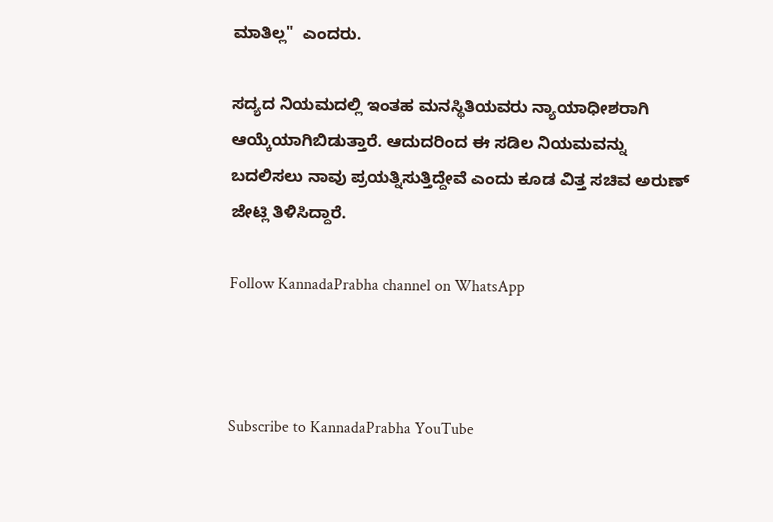ಮಾತಿಲ್ಲ"  ಎಂದರು.

ಸದ್ಯದ ನಿಯಮದಲ್ಲಿ ಇಂತಹ ಮನಸ್ಥಿತಿಯವರು ನ್ಯಾಯಾಧೀಶರಾಗಿ ಆಯ್ಕೆಯಾಗಿಬಿಡುತ್ತಾರೆ. ಆದುದರಿಂದ ಈ ಸಡಿಲ ನಿಯಮವನ್ನು ಬದಲಿಸಲು ನಾವು ಪ್ರಯತ್ನಿಸುತ್ತಿದ್ದೇವೆ ಎಂದು ಕೂಡ ವಿತ್ತ ಸಚಿವ ಅರುಣ್ ಜೇಟ್ಲಿ ತಿಳಿಸಿದ್ದಾರೆ.

Follow KannadaPrabha channel on WhatsApp



Subscribe to KannadaPrabha YouTube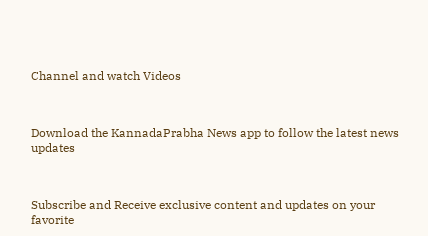Channel and watch Videos



Download the KannadaPrabha News app to follow the latest news updates



Subscribe and Receive exclusive content and updates on your favorite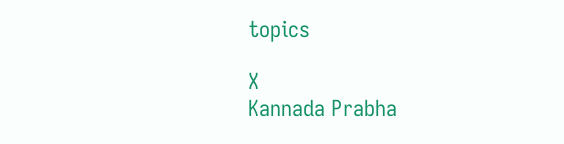topics

X
Kannada Prabha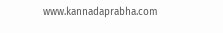www.kannadaprabha.com